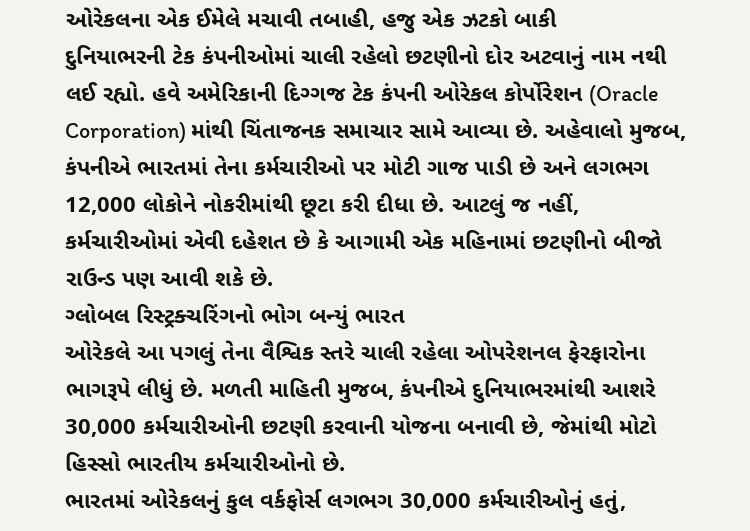ઓરેકલના એક ઈમેલે મચાવી તબાહી, હજુ એક ઝટકો બાકી
દુનિયાભરની ટેક કંપનીઓમાં ચાલી રહેલો છટણીનો દોર અટવાનું નામ નથી લઈ રહ્યો. હવે અમેરિકાની દિગ્ગજ ટેક કંપની ઓરેકલ કોર્પોરેશન (Oracle Corporation) માંથી ચિંતાજનક સમાચાર સામે આવ્યા છે. અહેવાલો મુજબ, કંપનીએ ભારતમાં તેના કર્મચારીઓ પર મોટી ગાજ પાડી છે અને લગભગ 12,000 લોકોને નોકરીમાંથી છૂટા કરી દીધા છે. આટલું જ નહીં, કર્મચારીઓમાં એવી દહેશત છે કે આગામી એક મહિનામાં છટણીનો બીજો રાઉન્ડ પણ આવી શકે છે.
ગ્લોબલ રિસ્ટ્રક્ચરિંગનો ભોગ બન્યું ભારત
ઓરેકલે આ પગલું તેના વૈશ્વિક સ્તરે ચાલી રહેલા ઓપરેશનલ ફેરફારોના ભાગરૂપે લીધું છે. મળતી માહિતી મુજબ, કંપનીએ દુનિયાભરમાંથી આશરે 30,000 કર્મચારીઓની છટણી કરવાની યોજના બનાવી છે, જેમાંથી મોટો હિસ્સો ભારતીય કર્મચારીઓનો છે.
ભારતમાં ઓરેકલનું કુલ વર્કફોર્સ લગભગ 30,000 કર્મચારીઓનું હતું,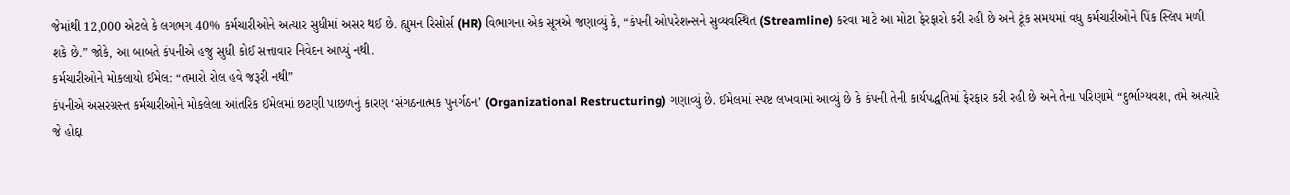જેમાંથી 12,000 એટલે કે લગભગ 40% કર્મચારીઓને અત્યાર સુધીમાં અસર થઈ છે. હ્યુમન રિસોર્સ (HR) વિભાગના એક સૂત્રએ જણાવ્યું કે, “કંપની ઓપરેશન્સને સુવ્યવસ્થિત (Streamline) કરવા માટે આ મોટા ફેરફારો કરી રહી છે અને ટૂંક સમયમાં વધુ કર્મચારીઓને પિંક સ્લિપ મળી શકે છે.” જોકે, આ બાબતે કંપનીએ હજુ સુધી કોઈ સત્તાવાર નિવેદન આપ્યું નથી.
કર્મચારીઓને મોકલાયો ઈમેલ: “તમારો રોલ હવે જરૂરી નથી”
કંપનીએ અસરગ્રસ્ત કર્મચારીઓને મોકલેલા આંતરિક ઈમેલમાં છટણી પાછળનું કારણ ‘સંગઠનાત્મક પુનર્ગઠન’ (Organizational Restructuring) ગણાવ્યું છે. ઈમેલમાં સ્પષ્ટ લખવામાં આવ્યું છે કે કંપની તેની કાર્યપદ્ધતિમાં ફેરફાર કરી રહી છે અને તેના પરિણામે “દુર્ભાગ્યવશ, તમે અત્યારે જે હોદ્દા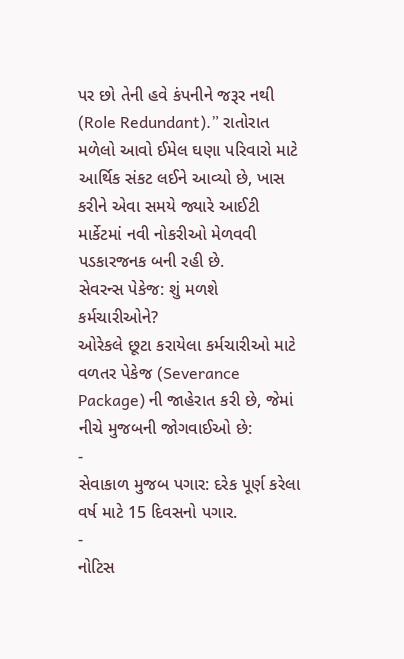પર છો તેની હવે કંપનીને જરૂર નથી (Role Redundant).” રાતોરાત મળેલો આવો ઈમેલ ઘણા પરિવારો માટે આર્થિક સંકટ લઈને આવ્યો છે, ખાસ કરીને એવા સમયે જ્યારે આઈટી માર્કેટમાં નવી નોકરીઓ મેળવવી પડકારજનક બની રહી છે.
સેવરન્સ પેકેજ: શું મળશે કર્મચારીઓને?
ઓરેકલે છૂટા કરાયેલા કર્મચારીઓ માટે વળતર પેકેજ (Severance Package) ની જાહેરાત કરી છે, જેમાં નીચે મુજબની જોગવાઈઓ છે:
-
સેવાકાળ મુજબ પગાર: દરેક પૂર્ણ કરેલા વર્ષ માટે 15 દિવસનો પગાર.
-
નોટિસ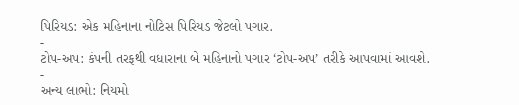પિરિયડ: એક મહિનાના નોટિસ પિરિયડ જેટલો પગાર.
-
ટોપ-અપ: કંપની તરફથી વધારાના બે મહિનાનો પગાર ‘ટોપ-અપ’ તરીકે આપવામાં આવશે.
-
અન્ય લાભો: નિયમો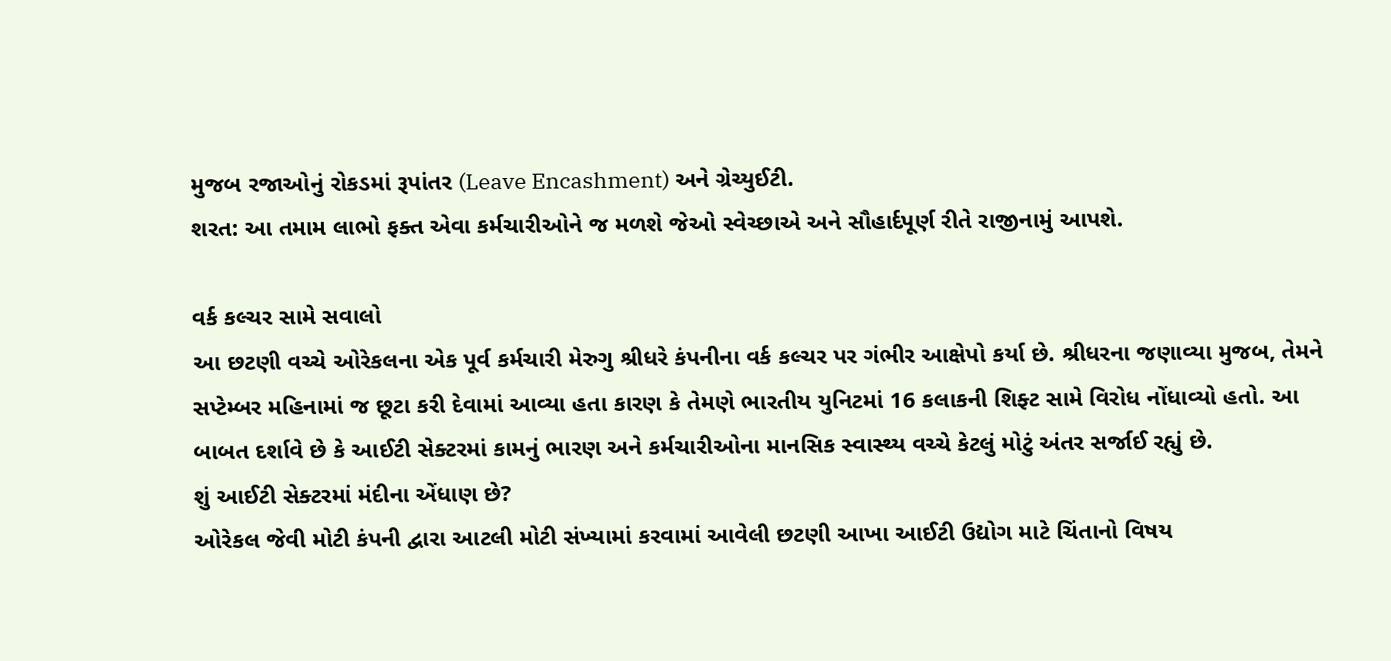મુજબ રજાઓનું રોકડમાં રૂપાંતર (Leave Encashment) અને ગ્રેચ્યુઈટી.
શરત: આ તમામ લાભો ફક્ત એવા કર્મચારીઓને જ મળશે જેઓ સ્વેચ્છાએ અને સૌહાર્દપૂર્ણ રીતે રાજીનામું આપશે.

વર્ક કલ્ચર સામે સવાલો
આ છટણી વચ્ચે ઓરેકલના એક પૂર્વ કર્મચારી મેરુગુ શ્રીધરે કંપનીના વર્ક કલ્ચર પર ગંભીર આક્ષેપો કર્યા છે. શ્રીધરના જણાવ્યા મુજબ, તેમને સપ્ટેમ્બર મહિનામાં જ છૂટા કરી દેવામાં આવ્યા હતા કારણ કે તેમણે ભારતીય યુનિટમાં 16 કલાકની શિફ્ટ સામે વિરોધ નોંધાવ્યો હતો. આ બાબત દર્શાવે છે કે આઈટી સેક્ટરમાં કામનું ભારણ અને કર્મચારીઓના માનસિક સ્વાસ્થ્ય વચ્ચે કેટલું મોટું અંતર સર્જાઈ રહ્યું છે.
શું આઈટી સેક્ટરમાં મંદીના એંધાણ છે?
ઓરેકલ જેવી મોટી કંપની દ્વારા આટલી મોટી સંખ્યામાં કરવામાં આવેલી છટણી આખા આઈટી ઉદ્યોગ માટે ચિંતાનો વિષય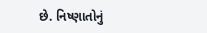છે. નિષ્ણાતોનું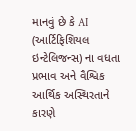માનવું છે કે AI (આર્ટિફિશિયલ ઇન્ટેલિજન્સ) ના વધતા પ્રભાવ અને વૈશ્વિક આર્થિક અસ્થિરતાને કારણે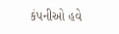કંપનીઓ હવે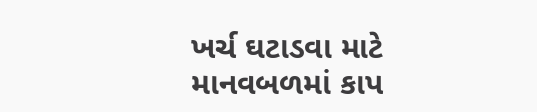ખર્ચ ઘટાડવા માટે માનવબળમાં કાપ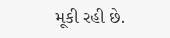મૂકી રહી છે.